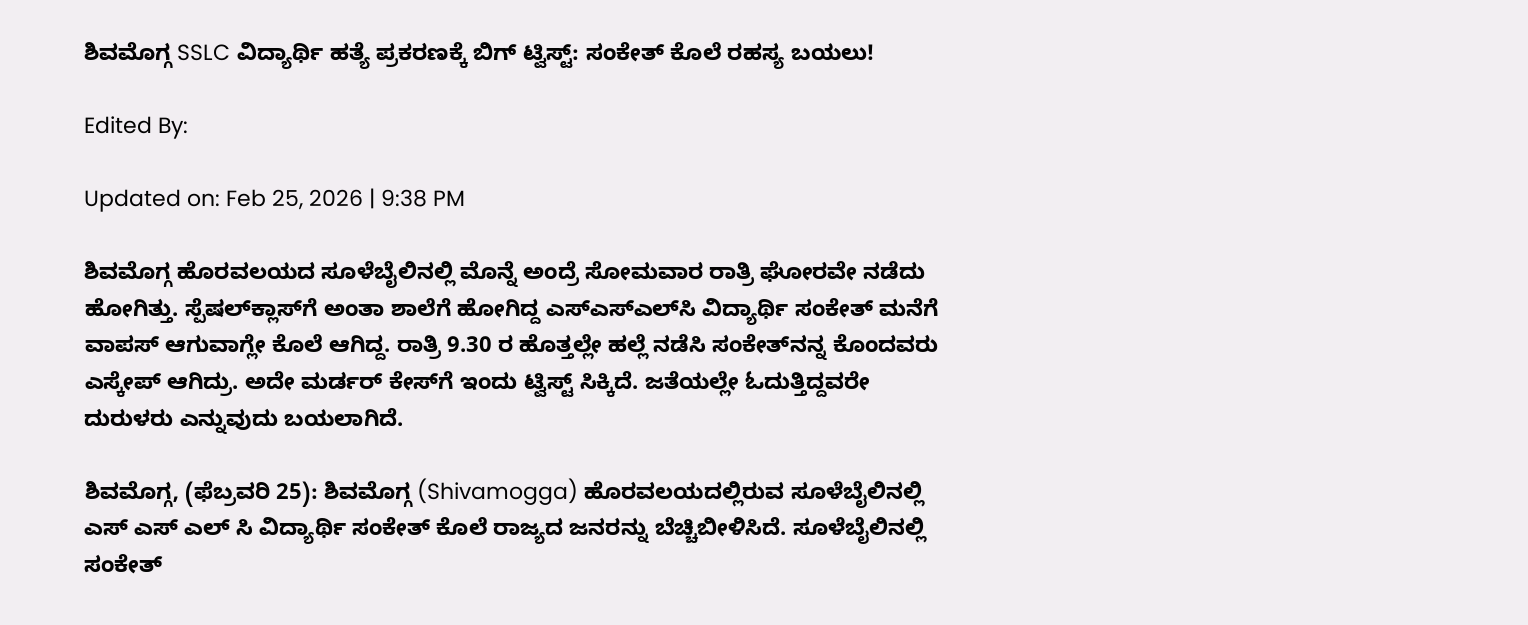ಶಿವಮೊಗ್ಗ SSLC ವಿದ್ಯಾರ್ಥಿ ಹತ್ಯೆ ಪ್ರಕರಣಕ್ಕೆ ಬಿಗ್ ಟ್ವಿಸ್ಟ್: ಸಂಕೇತ್ ಕೊಲೆ ರಹಸ್ಯ ಬಯಲು!

Edited By:

Updated on: Feb 25, 2026 | 9:38 PM

ಶಿವಮೊಗ್ಗ ಹೊರವಲಯದ ಸೂಳೆಬೈಲಿನಲ್ಲಿ ಮೊನ್ನೆ ಅಂದ್ರೆ ಸೋಮವಾರ ರಾತ್ರಿ ಘೋರವೇ ನಡೆದು ಹೋಗಿತ್ತು. ಸ್ಪೆಷಲ್‌ಕ್ಲಾಸ್‌ಗೆ ಅಂತಾ ಶಾಲೆಗೆ ಹೋಗಿದ್ದ ಎಸ್‌ಎಸ್‌ಎಲ್‌ಸಿ ವಿದ್ಯಾರ್ಥಿ ಸಂಕೇತ್‌ ಮನೆಗೆ ವಾಪಸ್ ಆಗುವಾಗ್ಲೇ ಕೊಲೆ ಆಗಿದ್ದ. ರಾತ್ರಿ 9.30 ರ ಹೊತ್ತಲ್ಲೇ ಹಲ್ಲೆ ನಡೆಸಿ ಸಂಕೇತ್‌ನನ್ನ ಕೊಂದವರು ಎಸ್ಕೇಪ್ ಆಗಿದ್ರು. ಅದೇ ಮರ್ಡರ್ ಕೇಸ್‌ಗೆ ಇಂದು ಟ್ವಿಸ್ಟ್ ಸಿಕ್ಕಿದೆ. ಜತೆಯಲ್ಲೇ ಓದುತ್ತಿದ್ದವರೇ ದುರುಳರು ಎನ್ನುವುದು ಬಯಲಾಗಿದೆ.

ಶಿವಮೊಗ್ಗ, (ಫೆಬ್ರವರಿ 25): ಶಿವಮೊಗ್ಗ (Shivamogga) ಹೊರವಲಯದಲ್ಲಿರುವ ಸೂಳೆಬೈಲಿನಲ್ಲಿ ಎಸ್ ಎಸ್ ಎಲ್ ಸಿ ವಿದ್ಯಾರ್ಥಿ ಸಂಕೇತ್ ಕೊಲೆ ರಾಜ್ಯದ ಜನರನ್ನು ಬೆಚ್ಚಿಬೀಳಿಸಿದೆ. ಸೂಳೆಬೈಲಿನಲ್ಲಿ ಸಂಕೇತ್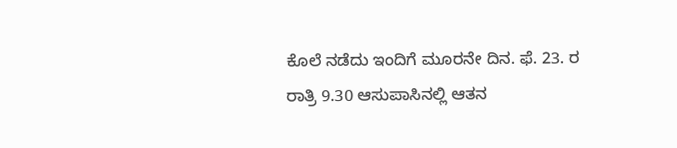ಕೊಲೆ ನಡೆದು ಇಂದಿಗೆ ಮೂರನೇ ದಿನ. ಫೆ. 23. ರ ರಾತ್ರಿ 9.30 ಆಸುಪಾಸಿನಲ್ಲಿ ಆತನ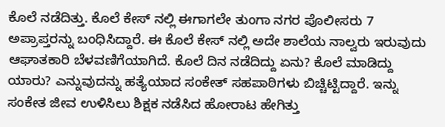ಕೊಲೆ ನಡೆದಿತ್ತು. ಕೊಲೆ ಕೇಸ್ ನಲ್ಲಿ ಈಗಾಗಲೇ ತುಂಗಾ ನಗರ ಪೊಲೀಸರು 7 ಅಪ್ರಾಪ್ತರನ್ನು ಬಂಧಿಸಿದ್ದಾರೆ. ಈ ಕೊಲೆ ಕೇಸ್ ನಲ್ಲಿ ಅದೇ ಶಾಲೆಯ ನಾಲ್ವರು ಇರುವುದು ಆಘಾತಕಾರಿ ಬೆಳವಣಿಗೆಯಾಗಿದೆ. ಕೊಲೆ ದಿನ ನಡೆದಿದ್ದು ಏನು? ಕೊಲೆ ಮಾಡಿದ್ದು ಯಾರು? ಎನ್ನುವುದನ್ನು ಹತ್ಯೆಯಾದ ಸಂಕೇತ್ ಸಹಪಾಠಿಗಳು ಬಿಚ್ಚಿಟ್ಟಿದ್ದಾರೆ. ಇನ್ನು ಸಂಕೇತ ಜೀವ ಉಳಿಸಿಲು ಶಿಕ್ಷಕ ನಡೆಸಿದ ಹೋರಾಟ ಹೇಗಿತ್ತು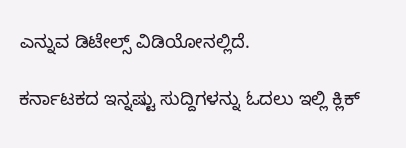ಎನ್ನುವ ಡಿಟೇಲ್ಸ್ ವಿಡಿಯೋನಲ್ಲಿದೆ.

ಕರ್ನಾಟಕದ ಇನ್ನಷ್ಟು ಸುದ್ದಿಗಳನ್ನು ಓದಲು ಇಲ್ಲಿ ಕ್ಲಿಕ್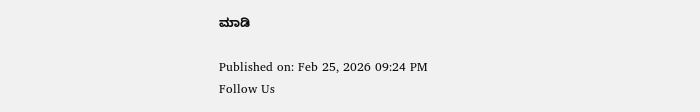ಮಾಡಿ

Published on: Feb 25, 2026 09:24 PM
Follow Us